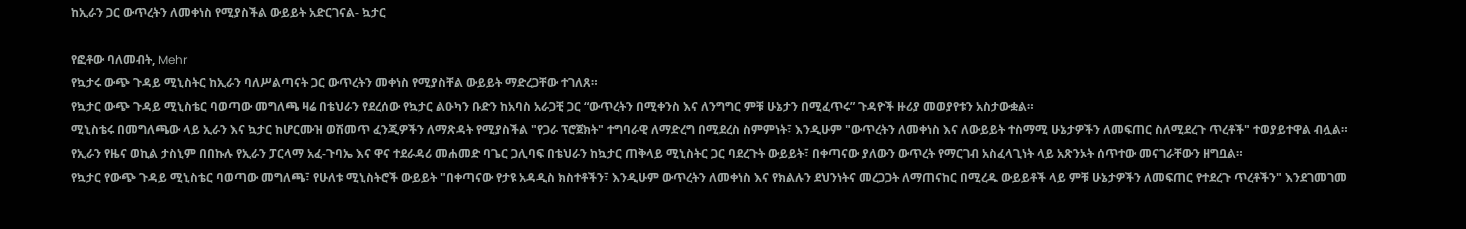ከኢራን ጋር ውጥረትን ለመቀነስ የሚያስችል ውይይት አድርገናል- ኳታር

የፎቶው ባለመብት, Mehr
የኳታሩ ውጭ ጉዳይ ሚኒስትር ከኢራን ባለሥልጣናት ጋር ውጥረትን መቀነስ የሚያስቸል ውይይት ማድረጋቸው ተገለጸ።
የኳታር ውጭ ጉዳይ ሚኒስቴር ባወጣው መግለጫ ዛሬ በቴህራን የደረሰው የኳታር ልዑካን ቡድን ከአባስ አራጋቺ ጋር “ውጥረትን በሚቀንስ እና ለንግግር ምቹ ሁኔታን በሚፈጥሩ” ጉዳዮች ዙሪያ መወያየቱን አስታውቋል።
ሚኒስቴሩ በመግለጫው ላይ ኢራን እና ኳታር ከሆርሙዝ ወሽመጥ ፈንጂዎችን ለማጽዳት የሚያስችል "የጋራ ፕሮጀክት" ተግባራዊ ለማድረግ በሚደረስ ስምምነት፣ እንዲሁም "ውጥረትን ለመቀነስ እና ለውይይት ተስማሚ ሁኔታዎችን ለመፍጠር ስለሚደረጉ ጥረቶች" ተወያይተዋል ብሏል።
የኢራን የዜና ወኪል ታስኒም በበኩሉ የኢራን ፓርላማ አፈ-ጉባኤ እና ዋና ተደራዳሪ መሐመድ ባጌር ጋሊባፍ በቴህራን ከኳታር ጠቅላይ ሚኒስትር ጋር ባደረጉት ውይይት፣ በቀጣናው ያለውን ውጥረት የማርገብ አስፈላጊነት ላይ አጽንኦት ሰጥተው መናገራቸውን ዘግቧል።
የኳታር የውጭ ጉዳይ ሚኒስቴር ባወጣው መግለጫ፣ የሁለቱ ሚኒስትሮች ውይይት "በቀጣናው የታዩ አዳዲስ ክስተቶችን፣ እንዲሁም ውጥረትን ለመቀነስ እና የክልሉን ደህንነትና መረጋጋት ለማጠናከር በሚረዱ ውይይቶች ላይ ምቹ ሁኔታዎችን ለመፍጠር የተደረጉ ጥረቶችን" እንደገመገመ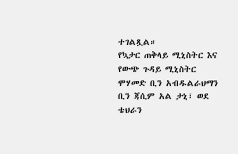ተገልጿል።
የኳታር ጠቅላይ ሚኒስትር እና የውጭ ጉዳይ ሚኒስትር ሞሃመድ ቢን አብዱልራህማን ቢን ጃሲም አል ታኒ፣ ወደ ቴህራን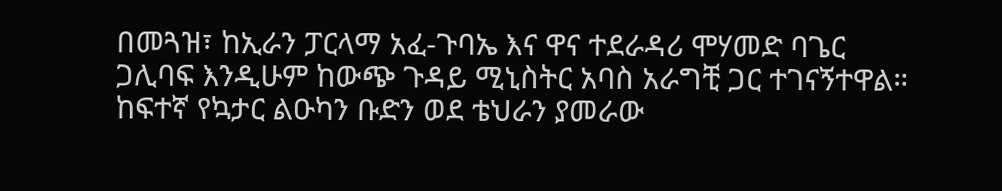በመጓዝ፣ ከኢራን ፓርላማ አፈ-ጉባኤ እና ዋና ተደራዳሪ ሞሃመድ ባጌር ጋሊባፍ እንዲሁም ከውጭ ጉዳይ ሚኒስትር አባስ አራግቺ ጋር ተገናኝተዋል።
ከፍተኛ የኳታር ልዑካን ቡድን ወደ ቴህራን ያመራው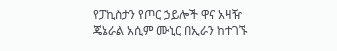የፓኪስታን የጦር ኃይሎች ዋና አዛዥ ጄኔራል አሲም ሙኒር በኢራን ከተገኙ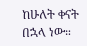ከሁለት ቀናት በኋላ ነው።